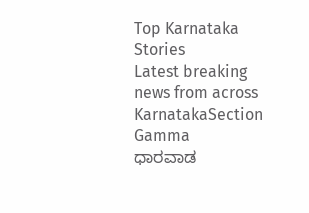Top Karnataka Stories
Latest breaking news from across KarnatakaSection Gamma
ಧಾರವಾಡ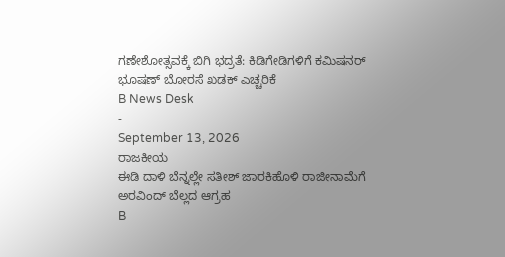ಗಣೇಶೋತ್ಸವಕ್ಕೆ ಬಿಗಿ ಭದ್ರತೆ: ಕಿಡಿಗೇಡಿಗಳಿಗೆ ಕಮಿಷನರ್ ಭೂಷಣ್ ಬೋರಸೆ ಖಡಕ್ ಎಚ್ಚರಿಕೆ
B News Desk
-
September 13, 2026
ರಾಜಕೀಯ
ಈಡಿ ದಾಳಿ ಬೆನ್ನಲ್ಲೇ ಸತೀಶ್ ಜಾರಕಿಹೊಳಿ ರಾಜೀನಾಮೆಗೆ ಅರವಿಂದ್ ಬೆಲ್ಲದ ಆಗ್ರಹ
B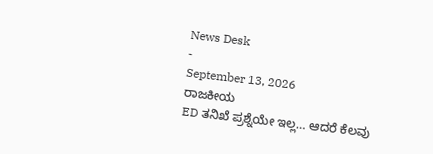News Desk
-
September 13, 2026
ರಾಜಕೀಯ
ED ತನಿಖೆ ಪ್ರಶ್ನೆಯೇ ಇಲ್ಲ… ಆದರೆ ಕೆಲವು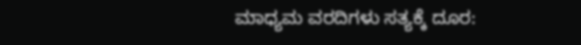ಮಾಧ್ಯಮ ವರದಿಗಳು ಸತ್ಯಕ್ಕೆ ದೂರ: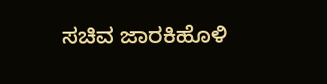ಸಚಿವ ಜಾರಕಿಹೊಳಿ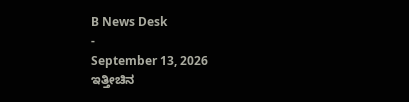B News Desk
-
September 13, 2026
ಇತ್ತೀಚಿನ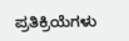ಪ್ರತಿಕ್ರಿಯೆಗಳು